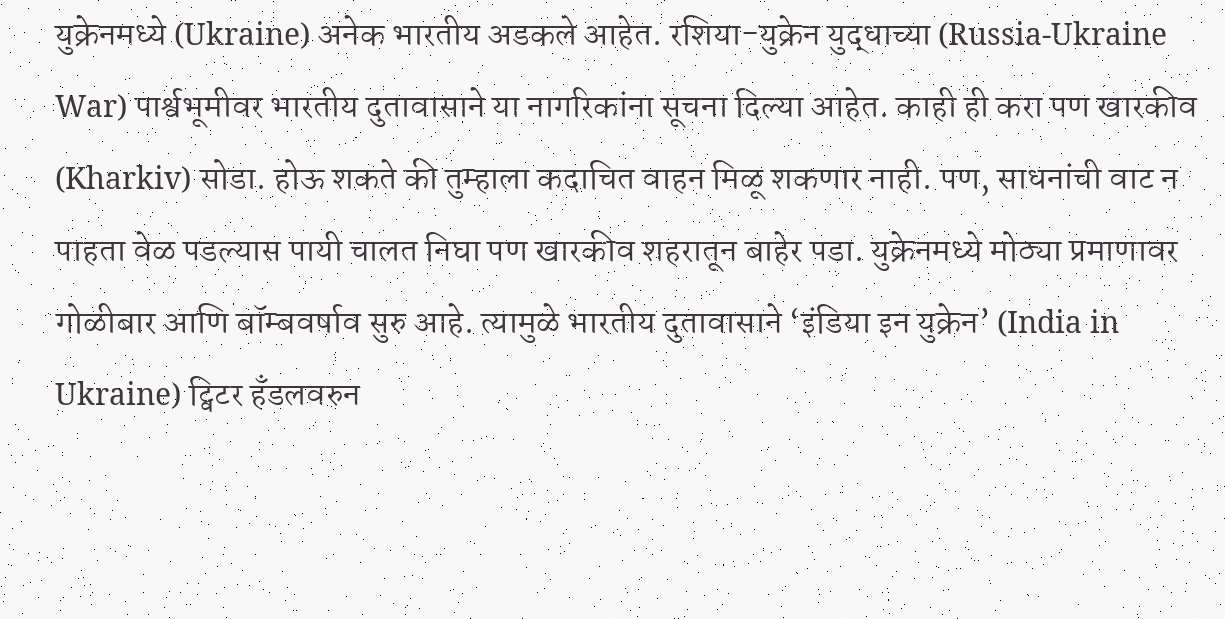युक्रेनमध्ये (Ukraine) अनेक भारतीय अडकले आहेत. रशिया-युक्रेन युद्धाच्या (Russia-Ukraine War) पार्श्वभूमीवर भारतीय दुतावासाने या नागरिकांना सूचना दिल्या आहेत. काही ही करा पण खारकीव (Kharkiv) सोडा. होऊ शकते की तुम्हाला कदाचित वाहन मिळू शकणार नाही. पण, साधनांची वाट न पाहता वेळ पडल्यास पायी चालत निघा पण खारकीव शहरातून बाहेर पडा. युक्रेनमध्ये मोठ्या प्रमाणावर गोळीबार आणि बॉम्बवर्षाव सुरु आहे. त्यामुळे भारतीय दुतावासाने ‘इंडिया इन युक्रेन’ (India in Ukraine) ट्विटर हँडलवरुन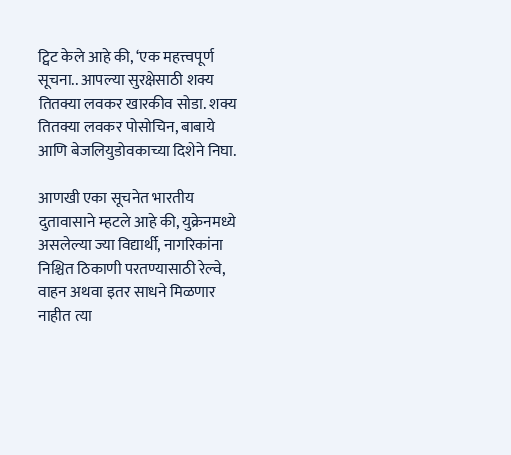ट्विट केले आहे की, ‘एक महत्त्वपूर्ण सूचना.. आपल्या सुरक्षेसाठी शक्य तितक्या लवकर खारकीव सोडा. शक्य तितक्या लवकर पोसोचिन, बाबाये आणि बेजलियुडोवकाच्या दिशेने निघा.

आणखी एका सूचनेत भारतीय दुतावासाने म्हटले आहे की, युक्रेनमध्ये असलेल्या ज्या विद्यार्थी, नागरिकांना निश्चित ठिकाणी परतण्यासाठी रेल्वे, वाहन अथवा इतर साधने मिळणार नाहीत त्या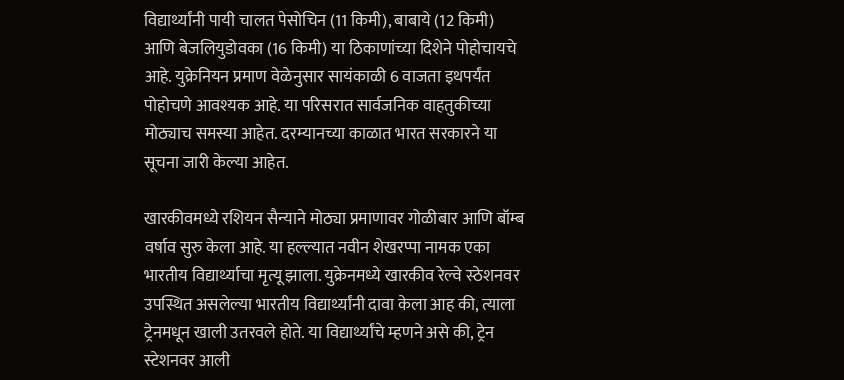विद्यार्थ्यांनी पायी चालत पेसोचिन (11 किमी), बाबाये (12 किमी) आणि बेजलियुडोवका (16 किमी) या ठिकाणांच्या दिशेने पोहोचायचे आहे. युक्रेनियन प्रमाण वेळेनुसार सायंकाळी 6 वाजता इथपर्यंत पोहोचणे आवश्यक आहे. या परिसरात सार्वजनिक वाहतुकीच्या मोठ्याच समस्या आहेत. दरम्यानच्या काळात भारत सरकारने या सूचना जारी केल्या आहेत.

खारकीवमध्ये रशियन सैन्याने मोठ्या प्रमाणावर गोळीबार आणि बॉम्ब वर्षाव सुरु केला आहे. या हल्ल्यात नवीन शेखरप्पा नामक एका भारतीय विद्यार्थ्याचा मृत्यू झाला. युक्रेनमध्ये खारकीव रेल्वे स्ठेशनवर उपस्थित असलेल्या भारतीय विद्यार्थ्यांनी दावा केला आह की, त्याला ट्रेनमधून खाली उतरवले होते. या विद्यार्थ्यांचे म्हणने असे की, ट्रेन स्टेशनवर आली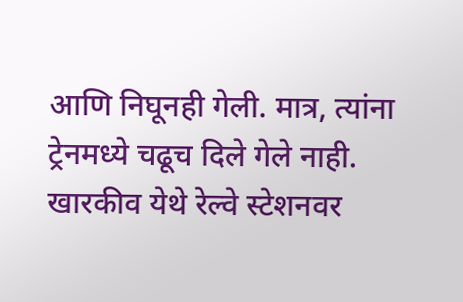आणि निघूनही गेली. मात्र, त्यांना ट्रेनमध्ये चढूच दिले गेले नाही. खारकीव येथे रेल्वे स्टेशनवर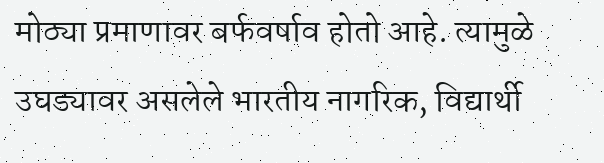मोठ्या प्रमाणावर बर्फवर्षाव होतो आहे. त्यामुळे उघड्यावर असलेले भारतीय नागरिक, विद्यार्थी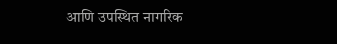आणि उपस्थित नागरिक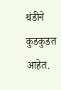थंडीने कुडकुडत आहेत.